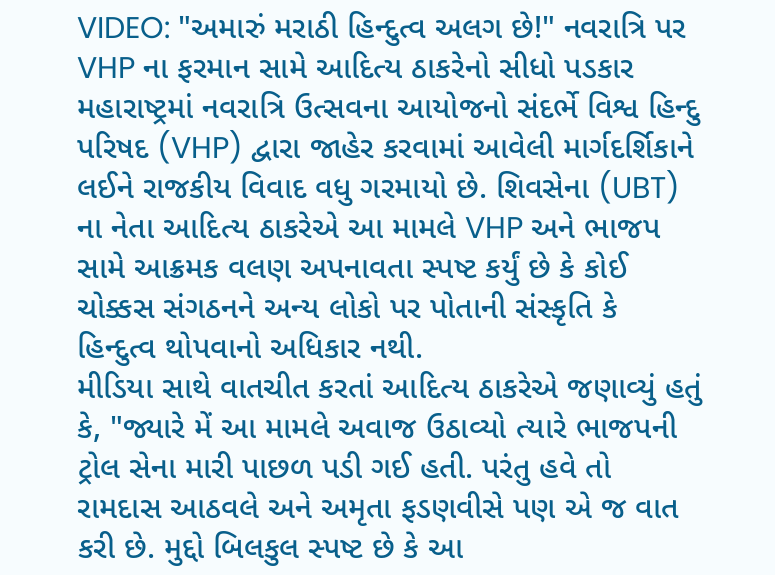VIDEO: "અમારું મરાઠી હિન્દુત્વ અલગ છે!" નવરાત્રિ પર VHP ના ફરમાન સામે આદિત્ય ઠાકરેનો સીધો પડકાર
મહારાષ્ટ્રમાં નવરાત્રિ ઉત્સવના આયોજનો સંદર્ભે વિશ્વ હિન્દુ પરિષદ (VHP) દ્વારા જાહેર કરવામાં આવેલી માર્ગદર્શિકાને લઈને રાજકીય વિવાદ વધુ ગરમાયો છે. શિવસેના (UBT) ના નેતા આદિત્ય ઠાકરેએ આ મામલે VHP અને ભાજપ સામે આક્રમક વલણ અપનાવતા સ્પષ્ટ કર્યું છે કે કોઈ ચોક્કસ સંગઠનને અન્ય લોકો પર પોતાની સંસ્કૃતિ કે હિન્દુત્વ થોપવાનો અધિકાર નથી.
મીડિયા સાથે વાતચીત કરતાં આદિત્ય ઠાકરેએ જણાવ્યું હતું કે, "જ્યારે મેં આ મામલે અવાજ ઉઠાવ્યો ત્યારે ભાજપની ટ્રોલ સેના મારી પાછળ પડી ગઈ હતી. પરંતુ હવે તો રામદાસ આઠવલે અને અમૃતા ફડણવીસે પણ એ જ વાત કરી છે. મુદ્દો બિલકુલ સ્પષ્ટ છે કે આ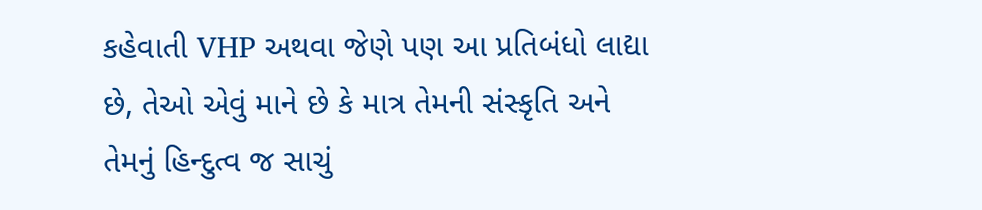કહેવાતી VHP અથવા જેણે પણ આ પ્રતિબંધો લાદ્યા છે, તેઓ એવું માને છે કે માત્ર તેમની સંસ્કૃતિ અને તેમનું હિન્દુત્વ જ સાચું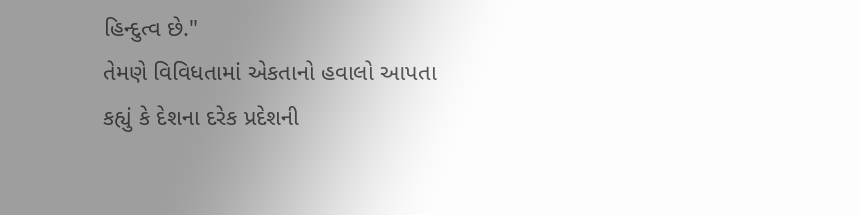હિન્દુત્વ છે."
તેમણે વિવિધતામાં એકતાનો હવાલો આપતા કહ્યું કે દેશના દરેક પ્રદેશની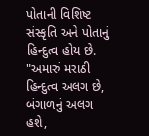પોતાની વિશિષ્ટ સંસ્કૃતિ અને પોતાનું હિન્દુત્વ હોય છે. "અમારું મરાઠી હિન્દુત્વ અલગ છે, બંગાળનું અલગ હશે,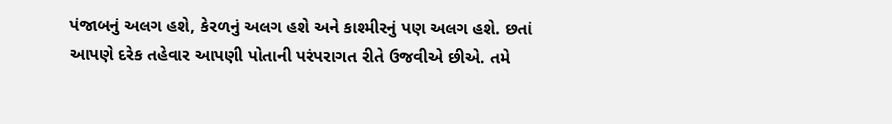પંજાબનું અલગ હશે, કેરળનું અલગ હશે અને કાશ્મીરનું પણ અલગ હશે. છતાં આપણે દરેક તહેવાર આપણી પોતાની પરંપરાગત રીતે ઉજવીએ છીએ. તમે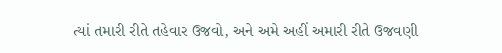ત્યાં તમારી રીતે તહેવાર ઉજવો, અને અમે અહીં અમારી રીતે ઉજવણી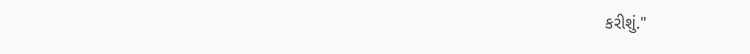કરીશું."